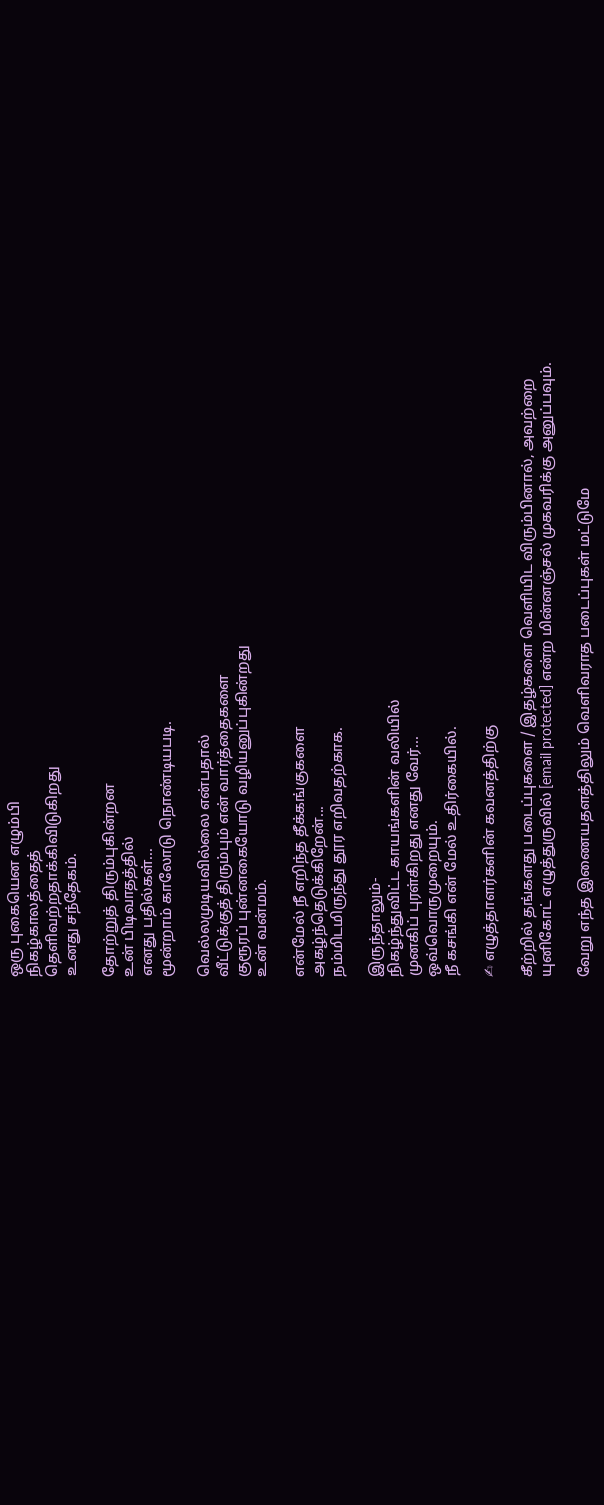ஒரு புகையென எழும்பி
நிகழ்காலத்தைத்
தெளிவற்றதாக்கிவிடுகிறது
உனது சந்தேகம்.

தோற்றுத் திரும்புகின்றன
உன் பிடிவாதத்தில்
எனது பதில்கள்...
மூன்றாம் காலோடு நொண்டியபடி.

வெல்லமுடியவில்லை என்பதால்
வீட்டுக்குத் திரும்பும் என் வார்த்தைகளை
குரூரப் புன்னகையோடு வழியனுப்புகின்றது
உன் வன்மம்.

என்மேல் நீ எறிந்த தீக்கங்குகளை
அகழ்ந்தெடுக்கிறேன்...
நம்மிடமிருந்து தூர எறிவதற்காக.

இருந்தாலும்-
நிகழ்ந்துவிட்ட காயங்களின் வலியில்
முனகிப் புரள்கிறது எனது வேர்...
ஒவ்வொருமுறையும்.
நீ கசங்கி என் மேல் உதிர்கையில்.

✍ எழுத்தாளர்களின் கவனத்திற்கு

கீற்றில் தங்களது படைப்புகளை / இதழ்களை வெளியிட விரும்பினால், அவற்றை யுனிகோட் எழுத்துருவில் [email protected] என்ற மின்னஞ்சல் முகவரிக்கு அனுப்பவும்.

வேறு எந்த இணையதளத்திலும் வெளிவராத படைப்புகள் மட்டுமே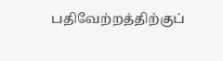பதிவேற்றத்திற்குப்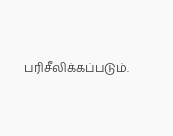பரிசீலிக்கப்படும்.